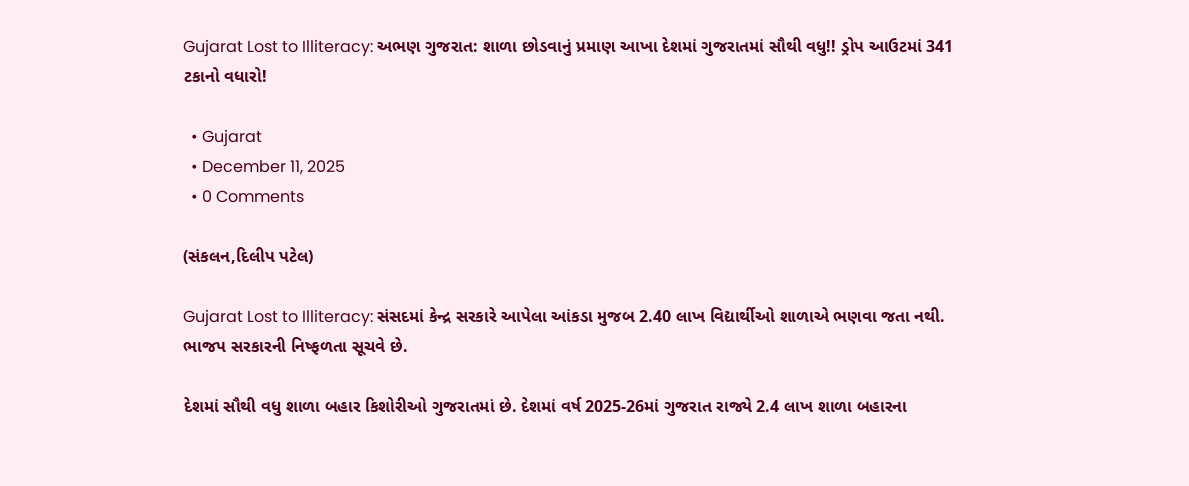Gujarat Lost to Illiteracy: અભણ ગુજરાત: શાળા છોડવાનું પ્રમાણ આખા દેશમાં ગુજરાતમાં સૌથી વધુ!! ડ્રોપ આઉટમાં 341 ટકાનો વધારો!

  • Gujarat
  • December 11, 2025
  • 0 Comments

(સંકલન,દિલીપ પટેલ)

Gujarat Lost to Illiteracy: સંસદમાં કેન્દ્ર સરકારે આપેલા આંકડા મુજબ 2.40 લાખ વિદ્યાર્થીઓ શાળાએ ભણવા જતા નથી. ભાજપ સરકારની નિષ્ફળતા સૂચવે છે.

દેશમાં સૌથી વધુ શાળા બહાર કિશોરીઓ ગુજરાતમાં છે. દેશમાં વર્ષ 2025-26માં ગુજરાત રાજ્યે 2.4 લાખ શાળા બહારના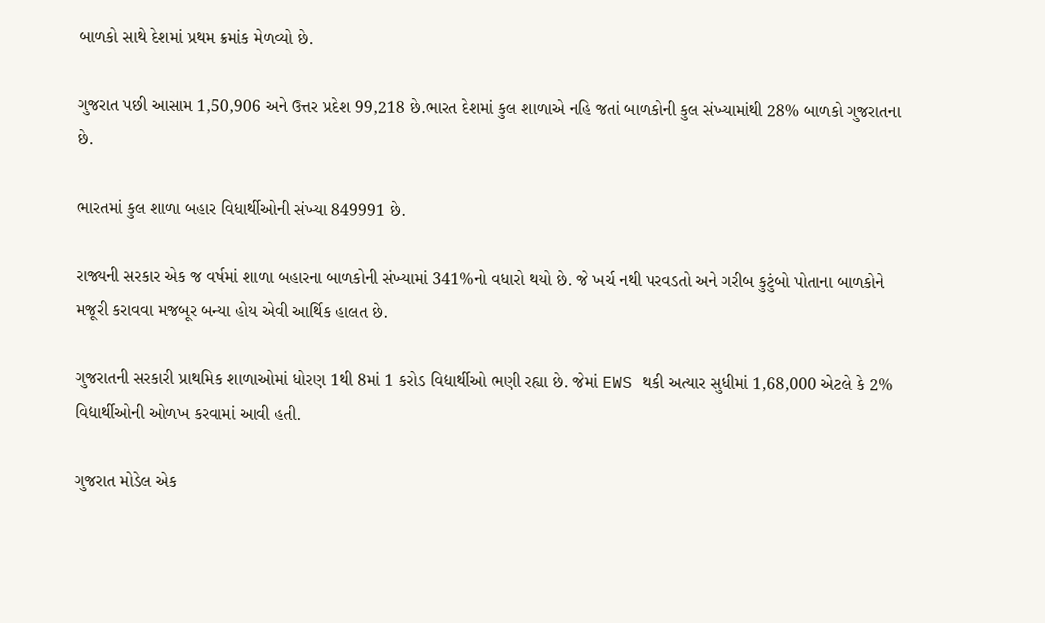બાળકો સાથે દેશમાં પ્રથમ ક્રમાંક મેળવ્યો છે.

ગુજરાત પછી આસામ 1,50,906 અને ઉત્તર પ્રદેશ 99,218 છે.ભારત દેશમાં કુલ શાળાએ નહિ જતાં બાળકોની કુલ સંખ્યામાંથી 28% બાળકો ગુજરાતના છે.

ભારતમાં કુલ શાળા બહાર વિધાર્થીઓની સંખ્યા 849991 છે.

રાજ્યની સરકાર એક જ વર્ષમાં શાળા બહારના બાળકોની સંખ્યામાં 341%નો વધારો થયો છે. જે ખર્ચ નથી પરવડતો અને ગરીબ કુટુંબો પોતાના બાળકોને મજૂરી કરાવવા મજબૂર બન્યા હોય એવી આર્થિક હાલત છે.

ગુજરાતની સરકારી પ્રાથમિક શાળાઓમાં ધોરણ 1થી 8માં 1 કરોડ વિદ્યાર્થીઓ ભણી રહ્યા છે. જેમાં EWS થકી અત્યાર સુધીમાં 1,68,000 એટલે કે 2% વિદ્યાર્થીઓની ઓળખ કરવામાં આવી હતી.

ગુજરાત મોડેલ એક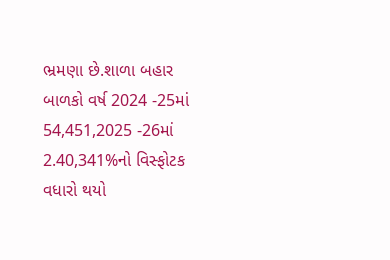ભ્રમણા છે.શાળા બહાર બાળકો વર્ષ 2024 -25માં 54,451,2025 -26માં 2.40,341%નો વિસ્ફોટક વધારો થયો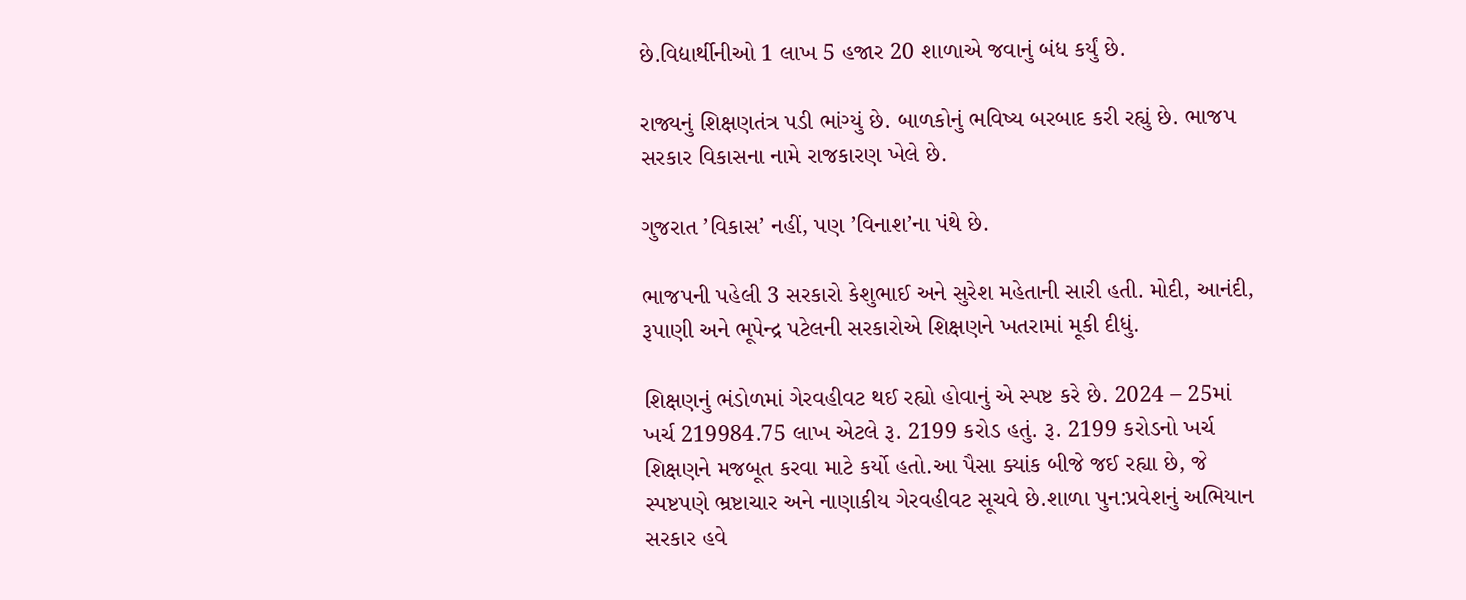છે.વિદ્યાર્થીનીઓ 1 લાખ 5 હજાર 20 શાળાએ જવાનું બંધ કર્યું છે.

રાજ્યનું શિક્ષણતંત્ર પડી ભાંગ્યું છે. બાળકોનું ભવિષ્ય બરબાદ કરી રહ્યું છે. ભાજપ સરકાર વિકાસના નામે રાજકારણ ખેલે છે.

ગુજરાત ’વિકાસ’ નહીં, પણ ’વિનાશ’ના પંથે છે.

ભાજપની પહેલી 3 સરકારો કેશુભાઈ અને સુરેશ મહેતાની સારી હતી. મોદી, આનંદી, રૂપાણી અને ભૂપેન્દ્ર પટેલની સરકારોએ શિક્ષણને ખતરામાં મૂકી દીધું.

શિક્ષણનું ભંડોળમાં ગેરવહીવટ થઈ રહ્યો હોવાનું એ સ્પષ્ટ કરે છે. 2024 – 25માં ખર્ચ 219984.75 લાખ એટલે રૂ. 2199 કરોડ હતું. રૂ. 2199 કરોડનો ખર્ચ શિક્ષણને મજબૂત કરવા માટે કર્યો હતો.આ પૈસા ક્યાંક બીજે જઈ રહ્યા છે, જે સ્પષ્ટપણે ભ્રષ્ટાચાર અને નાણાકીય ગેરવહીવટ સૂચવે છે.શાળા પુન:પ્રવેશનું અભિયાન સરકાર હવે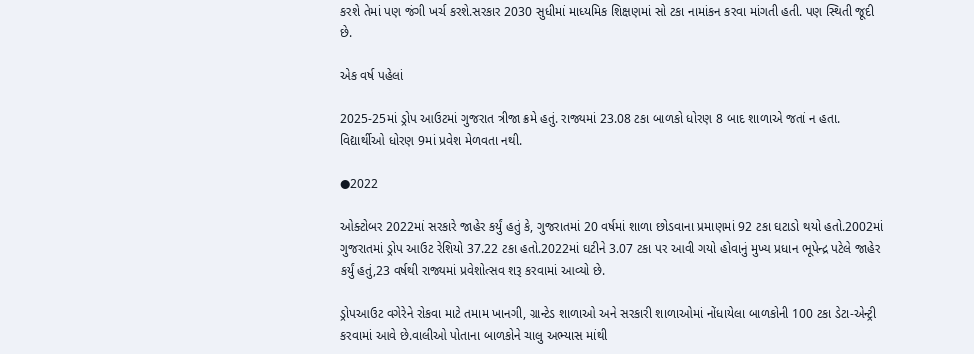કરશે તેમાં પણ જંગી ખર્ચ કરશે.સરકાર 2030 સુધીમાં માધ્યમિક શિક્ષણમાં સો ટકા નામાંકન કરવા માંગતી હતી. પણ સ્થિતી જૂદી છે.

એક વર્ષ પહેલાં

2025-25માં ડ્રોપ આઉટમાં ગુજરાત ત્રીજા ક્રમે હતું. રાજ્યમાં 23.08 ટકા બાળકો ધોરણ 8 બાદ શાળાએ જતાં ન હતા. વિદ્યાર્થીઓ ધોરણ 9માં પ્રવેશ મેળવતા નથી.

●2022

ઓક્ટોબર 2022માં સરકારે જાહેર કર્યું હતું કે, ગુજરાતમાં 20 વર્ષમાં શાળા છોડવાના પ્રમાણમાં 92 ટકા ઘટાડો થયો હતો.2002માં ગુજરાતમાં ડ્રોપ આઉટ રેશિયો 37.22 ટકા હતો.2022માં ઘટીને 3.07 ટકા પર આવી ગયો હોવાનું મુખ્ય પ્રધાન ભૂપેન્દ્ર પટેલે જાહેર કર્યું હતું,23 વર્ષથી રાજ્યમાં પ્રવેશોત્સવ શરૂ કરવામાં આવ્યો છે.

ડ્રોપઆઉટ વગેરેને રોકવા માટે તમામ ખાનગી, ગ્રાન્ટેડ શાળાઓ અને સરકારી શાળાઓમાં નોંધાયેલા બાળકોની 100 ટકા ડેટા-એન્ટ્રી કરવામાં આવે છે.વાલીઓ પોતાના બાળકોને ચાલુ અભ્યાસ માંથી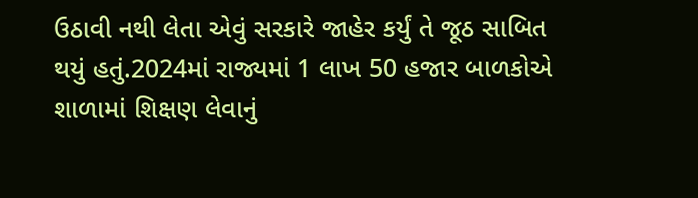ઉઠાવી નથી લેતા એવું સરકારે જાહેર કર્યું તે જૂઠ સાબિત થયું હતું.2024માં રાજ્યમાં 1 લાખ 50 હજાર બાળકોએ શાળામાં શિક્ષણ લેવાનું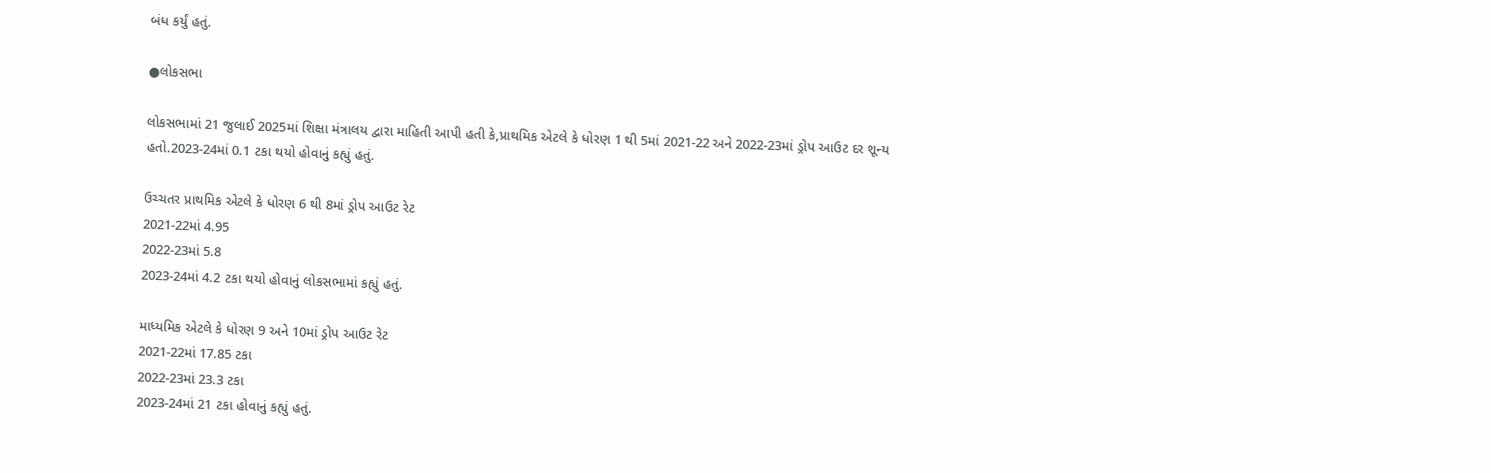બંધ કર્યું હતું.

●લોકસભા

લોકસભામાં 21 જુલાઈ 2025માં શિક્ષા મંત્રાલય દ્વારા માહિતી આપી હતી કે,પ્રાથમિક એટલે કે ધોરણ 1 થી 5માં 2021-22 અને 2022-23માં ડ્રોપ આઉટ દર શૂન્ય હતો.2023-24માં 0.1 ટકા થયો હોવાનું કહ્યું હતું.

ઉચ્ચતર પ્રાથમિક એટલે કે ધોરણ 6 થી 8માં ડ્રોપ આઉટ રેટ
2021-22માં 4.95
2022-23માં 5.8
2023-24માં 4.2 ટકા થયો હોવાનું લોકસભામાં કહ્યું હતું.

માધ્યમિક એટલે કે ધોરણ 9 અને 10માં ડ્રોપ આઉટ રેટ
2021-22માં 17.85 ટકા
2022-23માં 23.3 ટકા
2023-24માં 21 ટકા હોવાનું કહ્યું હતું.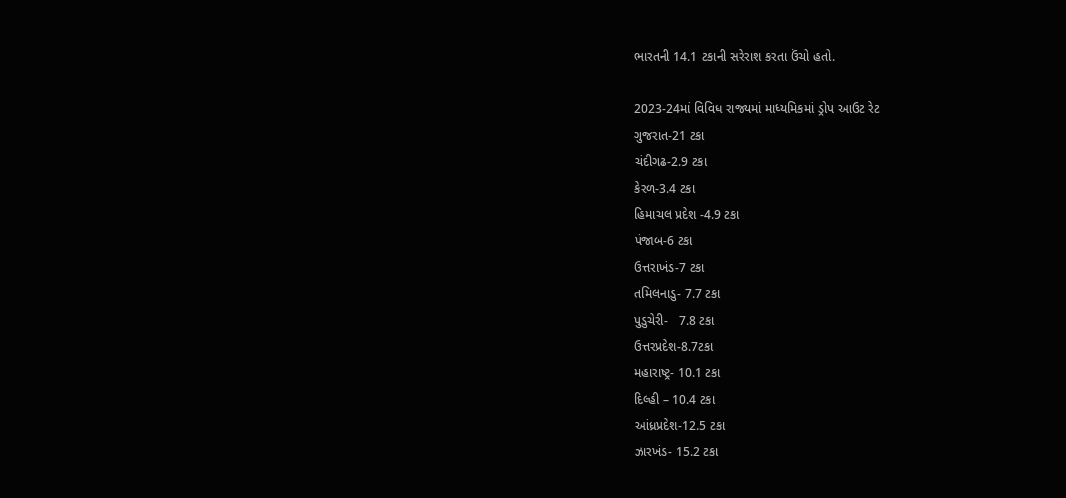ભારતની 14.1 ટકાની સરેરાશ કરતા ઉંચો હતો.

2023-24માં વિવિધ રાજ્યમાં માધ્યમિકમાં ડ્રોપ આઉટ રેટ
ગુજરાત-21 ટકા
ચંદીગઢ-2.9 ટકા
કેરળ-3.4 ટકા
હિમાચલ પ્રદેશ -4.9 ટકા
પંજાબ-6 ટકા
ઉત્તરાખંડ-7 ટકા
તમિલનાડુ- 7.7 ટકા
પુડુચેરી-   7.8 ટકા
ઉત્તરપ્રદેશ-8.7ટકા
મહારાષ્ટ્ર- 10.1 ટકા
દિલ્હી – 10.4 ટકા
આંધ્રપ્રદેશ-12.5 ટકા
ઝારખંડ- 15.2 ટકા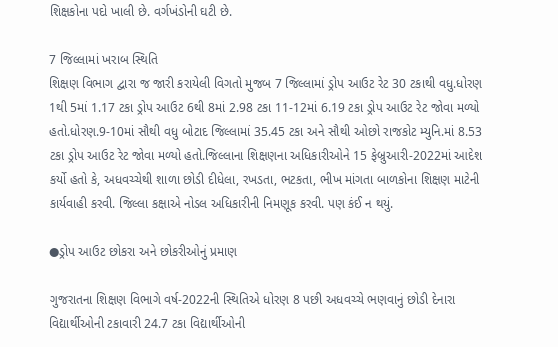શિક્ષકોના પદો ખાલી છે. વર્ગખંડોની ઘટી છે.

7 જિલ્લામાં ખરાબ સ્થિતિ
શિક્ષણ વિભાગ દ્વારા જ જારી કરાયેલી વિગતો મુજબ 7 જિલ્લામાં ડ્રોપ આઉટ રેટ 30 ટકાથી વધુ.ધોરણ 1થી 5માં 1.17 ટકા ડ્રોપ આઉટ 6થી 8માં 2.98 ટકા 11-12માં 6.19 ટકા ડ્રોપ આઉટ રેટ જોવા મળ્યો હતો.ધોરણ.9-10માં સૌથી વધુ બોટાદ જિલ્લામાં 35.45 ટકા અને સૌથી ઓછો રાજકોટ મ્યુનિ.માં 8.53 ટકા ડ્રોપ આઉટ રેટ જોવા મળ્યો હતો.જિલ્લાના શિક્ષણના અધિકારીઓને 15 ફેબ્રુઆરી-2022માં આદેશ કર્યો હતો કે, અધવચ્ચેથી શાળા છોડી દીધેલા, રખડતા, ભટકતા, ભીખ માંગતા બાળકોના શિક્ષણ માટેની કાર્યવાહી કરવી. જિલ્લા કક્ષાએ નોડલ અધિકારીની નિમણૂક કરવી. પણ કંઈ ન થયું.

●ડ્રોપ આઉટ છોકરા અને છોકરીઓનું પ્રમાણ

ગુજરાતના શિક્ષણ વિભાગે વર્ષ-2022ની સ્થિતિએ ધોરણ 8 પછી અધવચ્ચે ભણવાનું છોડી દેનારા વિદ્યાર્થીઓની ટકાવારી 24.7 ટકા વિદ્યાર્થીઓની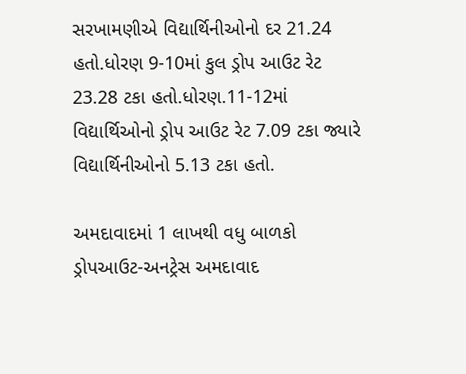સરખામણીએ વિદ્યાર્થિનીઓનો દર 21.24 હતો.ધોરણ 9-10માં કુલ ડ્રોપ આઉટ રેટ 23.28 ટકા હતો.ધોરણ.11-12માં વિદ્યાર્થિઓનો ડ્રોપ આઉટ રેટ 7.09 ટકા જ્યારે વિદ્યાર્થિનીઓનો 5.13 ટકા હતો.

અમદાવાદમાં 1 લાખથી વધુ બાળકો ડ્રોપઆઉટ-અનટ્રેસ અમદાવાદ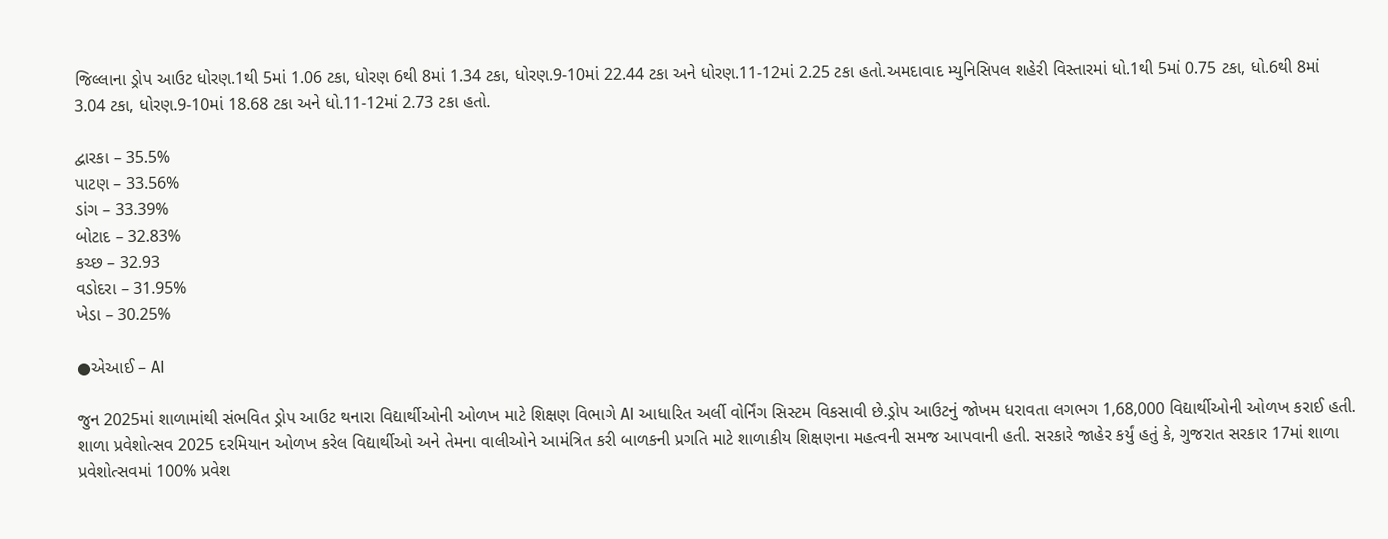જિલ્લાના ડ્રોપ આઉટ ધોરણ.1થી 5માં 1.06 ટકા, ધોરણ 6થી 8માં 1.34 ટકા, ધોરણ.9-10માં 22.44 ટકા અને ધોરણ.11-12માં 2.25 ટકા હતો.અમદાવાદ મ્યુનિસિપલ શહેરી વિસ્તારમાં ધો.1થી 5માં 0.75 ટકા, ધો.6થી 8માં 3.04 ટકા, ધોરણ.9-10માં 18.68 ટકા અને ધો.11-12માં 2.73 ટકા હતો.

દ્વારકા – 35.5%
પાટણ – 33.56%
ડાંગ – 33.39%
બોટાદ – 32.83%
કચ્છ – 32.93
વડોદરા – 31.95%
ખેડા – 30.25%

●એઆઈ – AI

જુન 2025માં શાળામાંથી સંભવિત ડ્રોપ આઉટ થનારા વિદ્યાર્થીઓની ઓળખ માટે શિક્ષણ વિભાગે AI આધારિત અર્લી વોર્નિંગ સિસ્ટમ વિકસાવી છે.ડ્રોપ આઉટનું જોખમ ધરાવતા લગભગ 1,68,000 વિદ્યાર્થીઓની ઓળખ કરાઈ હતી. શાળા પ્રવેશોત્સવ 2025 દરમિયાન ઓળખ કરેલ વિદ્યાર્થીઓ અને તેમના વાલીઓને આમંત્રિત કરી બાળકની પ્રગતિ માટે શાળાકીય શિક્ષણના મહત્વની સમજ આપવાની હતી. સરકારે જાહેર કર્યું હતું કે, ગુજરાત સરકાર 17માં શાળા પ્રવેશોત્સવમાં 100% પ્રવેશ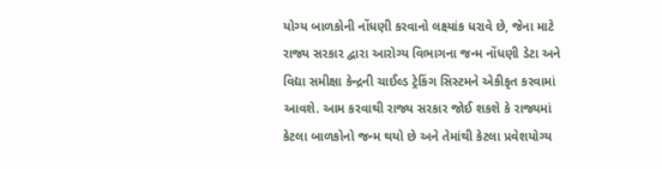યોગ્ય બાળકોની નોંધણી કરવાનો લક્ષ્યાંક ધરાવે છે, જેના માટે રાજ્ય સરકાર દ્વારા આરોગ્ય વિભાગના જન્મ નોંધણી ડેટા અને વિદ્યા સમીક્ષા કેન્દ્રની ચાઈલ્ડ ટ્રેકિંગ સિસ્ટમને એકીકૃત કરવામાં આવશે. આમ કરવાથી રાજ્ય સરકાર જોઈ શકશે કે રાજ્યમાં કેટલા બાળકોનો જન્મ થયો છે અને તેમાંથી કેટલા પ્રવેશયોગ્ય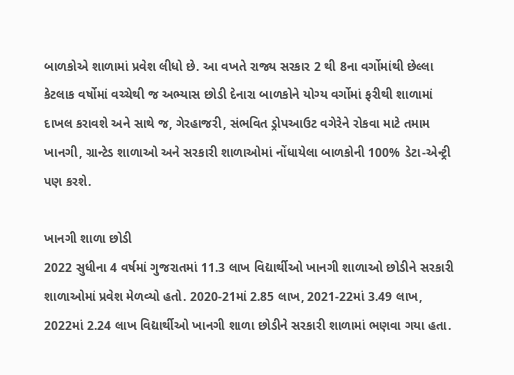બાળકોએ શાળામાં પ્રવેશ લીધો છે. આ વખતે રાજ્ય સરકાર 2 થી 8ના વર્ગોમાંથી છેલ્લા કેટલાક વર્ષોમાં વચ્ચેથી જ અભ્યાસ છોડી દેનારા બાળકોને યોગ્ય વર્ગોમાં ફરીથી શાળામાં દાખલ કરાવશે અને સાથે જ, ગેરહાજરી, સંભવિત ડ્રોપઆઉટ વગેરેને રોકવા માટે તમામ ખાનગી, ગ્રાન્ટેડ શાળાઓ અને સરકારી શાળાઓમાં નોંધાયેલા બાળકોની 100% ડેટા-એન્ટ્રી પણ કરશે.

ખાનગી શાળા છોડી
2022 સુધીના 4 વર્ષમાં ગુજરાતમાં 11.3 લાખ વિદ્યાર્થીઓ ખાનગી શાળાઓ છોડીને સરકારી શાળાઓમાં પ્રવેશ મેળવ્યો હતો. 2020-21માં 2.85 લાખ, 2021-22માં 3.49 લાખ, 2022માં 2.24 લાખ વિદ્યાર્થીઓ ખાનગી શાળા છોડીને સરકારી શાળામાં ભણવા ગયા હતા.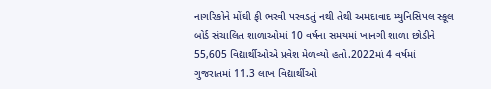નાગરિકોને મોંઘી ફી ભરવી પરવડતું નથી તેથી અમદાવાદ મ્યુનિસિપલ સ્કૂલ બોર્ડ સંચાલિત શાળાઓમાં 10 વર્ષના સમયમાં ખાનગી શાળા છોડીને 55,605 વિદ્યાર્થીઓએ પ્રવેશ મેળવ્યો હતો.2022માં 4 વર્ષમાં ગુજરાતમાં 11.3 લાખ વિદ્યાર્થીઓ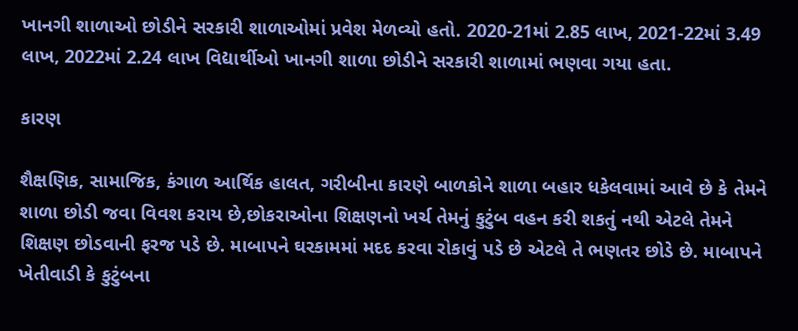ખાનગી શાળાઓ છોડીને સરકારી શાળાઓમાં પ્રવેશ મેળવ્યો હતો. 2020-21માં 2.85 લાખ, 2021-22માં 3.49 લાખ, 2022માં 2.24 લાખ વિદ્યાર્થીઓ ખાનગી શાળા છોડીને સરકારી શાળામાં ભણવા ગયા હતા.

કારણ

શૈક્ષણિક, સામાજિક, કંગાળ આર્થિક હાલત, ગરીબીના કારણે બાળકોને શાળા બહાર ધકેલવામાં આવે છે કે તેમને શાળા છોડી જવા વિવશ કરાય છે,છોકરાઓના શિક્ષણનો ખર્ચ તેમનું કુટુંબ વહન કરી શકતું નથી એટલે તેમને શિક્ષણ છોડવાની ફરજ પડે છે. માબાપને ઘરકામમાં મદદ કરવા રોકાવું પડે છે એટલે તે ભણતર છોડે છે. માબાપને ખેતીવાડી કે કુટુંબના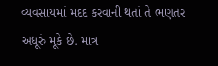વ્યવસાયમાં મદદ કરવાની થતાં તે ભણતર અધૂરું મૂકે છે. માત્ર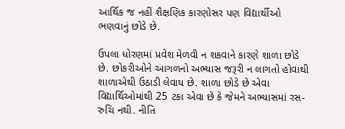આર્થિક જ નહીં શૈક્ષણિક કારણોસર પણ વિદ્યાર્થીઓ ભણવાનું છોડે છે.

ઉપલા ધોરણમાં પ્રવેશ મેળવી ન શકવાને કારણે શાળા છોડે છે. છોકરીઓને આગળનો અભ્યાસ જરૂરી ન લાગતો હોવાથી શાળાએથી ઉઠાડી લેવાય છે. શાળા છોડે છે એવા વિદ્યાર્થિઓમાંથી 25 ટકા એવા છે કે જેમને અભ્યાસમાં રસ-રુચિ નથી. નીતિ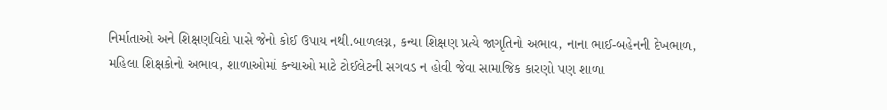નિર્માતાઓ અને શિક્ષણવિદો પાસે જેનો કોઈ ઉપાય નથી.બાળલગ્ન, કન્યા શિક્ષણ પ્રત્યે જાગૃતિનો અભાવ, નાના ભાઈ-બહેનની દેખભાળ, મહિલા શિક્ષકોનો અભાવ, શાળાઓમાં કન્યાઓ માટે ટોઈલેટની સગવડ ન હોવી જેવા સામાજિક કારણો પણ શાળા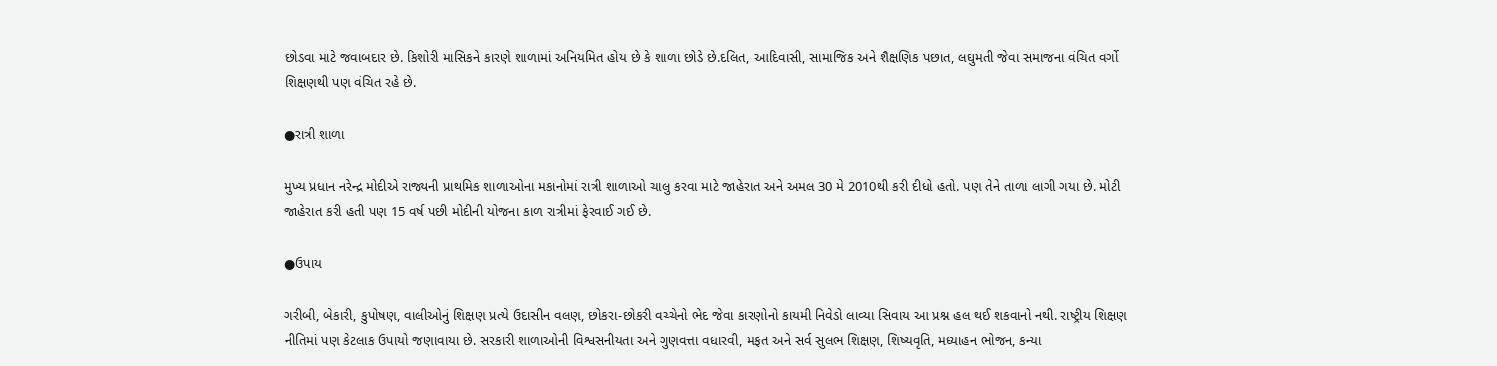છોડવા માટે જવાબદાર છે. કિશોરી માસિકને કારણે શાળામાં અનિયમિત હોય છે કે શાળા છોડે છે.દલિત, આદિવાસી, સામાજિક અને શૈક્ષણિક પછાત, લઘુમતી જેવા સમાજના વંચિત વર્ગો શિક્ષણથી પણ વંચિત રહે છે.

●રાત્રી શાળા

મુખ્ય પ્રધાન નરેન્દ્ર મોદીએ રાજ્યની પ્રાથમિક શાળાઓના મકાનોમાં રાત્રી શાળાઓ ચાલુ કરવા માટે જાહેરાત અને અમલ 30 મે 2010થી કરી દીધો હતો. પણ તેને તાળા લાગી ગયા છે. મોટી જાહેરાત કરી હતી પણ 15 વર્ષ પછી મોદીની યોજના કાળ રાત્રીમાં ફેરવાઈ ગઈ છે.

●ઉપાય

ગરીબી, બેકારી, કુપોષણ, વાલીઓનું શિક્ષણ પ્રત્યે ઉદાસીન વલણ, છોકરા-છોકરી વચ્ચેનો ભેદ જેવા કારણોનો કાયમી નિવેડો લાવ્યા સિવાય આ પ્રશ્ન હલ થઈ શકવાનો નથી. રાષ્ટ્રીય શિક્ષણ નીતિમાં પણ કેટલાક ઉપાયો જણાવાયા છે. સરકારી શાળાઓની વિશ્વસનીયતા અને ગુણવત્તા વધારવી, મફત અને સર્વ સુલભ શિક્ષણ, શિષ્યવૃતિ, મધ્યાહન ભોજન, કન્યા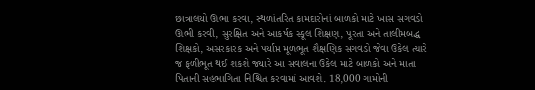છાત્રાલયો ઊભા કરવા, સ્થળાંતરિત કામદારોનાં બાળકો માટે ખાસ સગવડો ઊભી કરવી, સુરક્ષિત અને આકર્ષક સ્કૂલ શિક્ષણ, પૂરતા અને તાલીમબદ્ધ શિક્ષકો, અસરકારક અને પર્યાપ્ત મૂળભૂત શૈક્ષણિક સગવડો જેવા ઉકેલ ત્યારે જ ફળીભૂત થઈ શકશે જ્યારે આ સવાલના ઉકેલ માટે બાળકો અને માતા પિતાની સહભાગિતા નિશ્ચિત કરવામાં આવશે. 18,000 ગામોની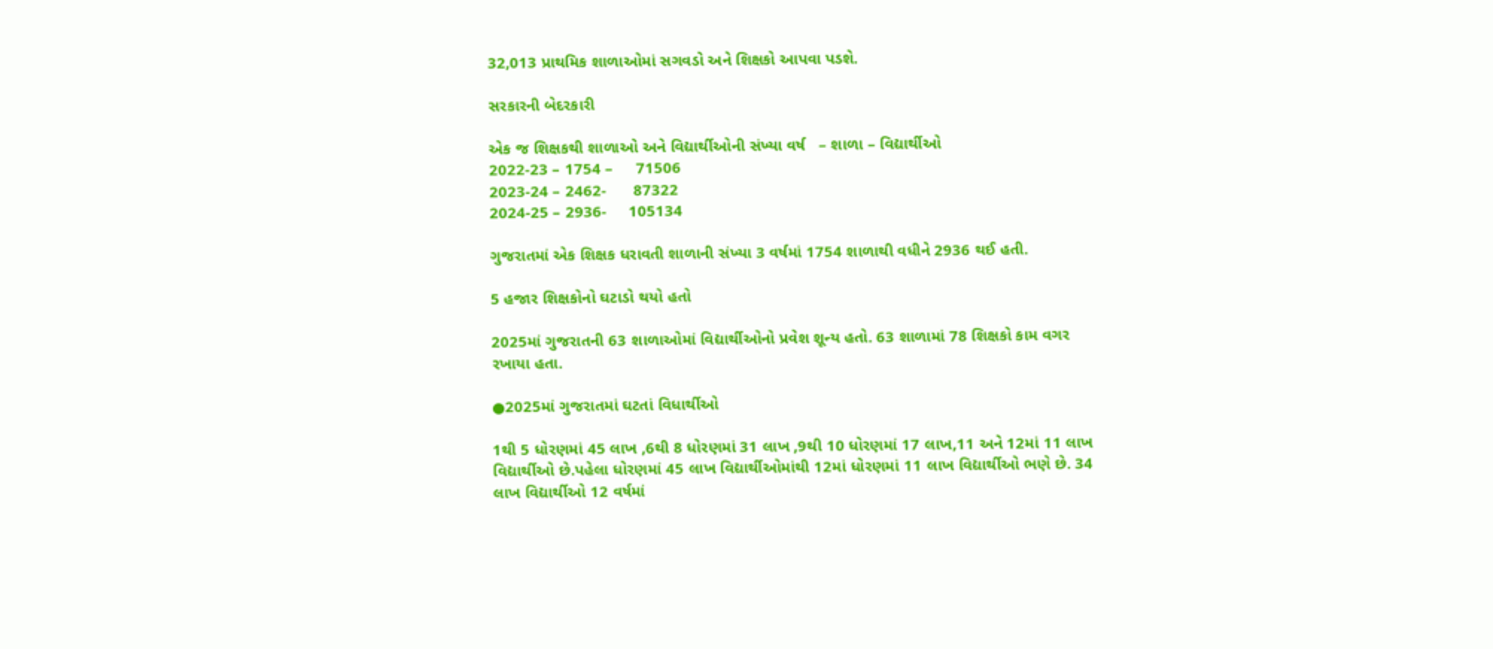32,013 પ્રાથમિક શાળાઓમાં સગવડો અને શિક્ષકો આપવા પડશે.

સરકારની બેદરકારી

એક જ શિક્ષકથી શાળાઓ અને વિદ્યાર્થીઓની સંખ્યા વર્ષ   – શાળા – વિદ્યાર્થીઓ
2022-23 – 1754 –     71506
2023-24 – 2462-      87322
2024-25 – 2936-     105134

ગુજરાતમાં એક શિક્ષક ધરાવતી શાળાની સંખ્યા 3 વર્ષમાં 1754 શાળાથી વધીને 2936 થઈ હતી.

5 હજાર શિક્ષકોનો ઘટાડો થયો હતો

2025માં ગુજરાતની 63 શાળાઓમાં વિદ્યાર્થીઓનો પ્રવેશ શૂન્ય હતો. 63 શાળામાં 78 શિક્ષકો કામ વગર રખાયા હતા.

●2025માં ગુજરાતમાં ઘટતાં વિધાર્થીઓ

1થી 5 ધોરણમાં 45 લાખ ,6થી 8 ધોરણમાં 31 લાખ ,9થી 10 ધોરણમાં 17 લાખ,11 અને 12માં 11 લાખ વિદ્યાર્થીઓ છે.પહેલા ધોરણમાં 45 લાખ વિદ્યાર્થીઓમાંથી 12માં ધોરણમાં 11 લાખ વિદ્યાર્થીઓ ભણે છે. 34 લાખ વિદ્યાર્થીઓ 12 વર્ષમાં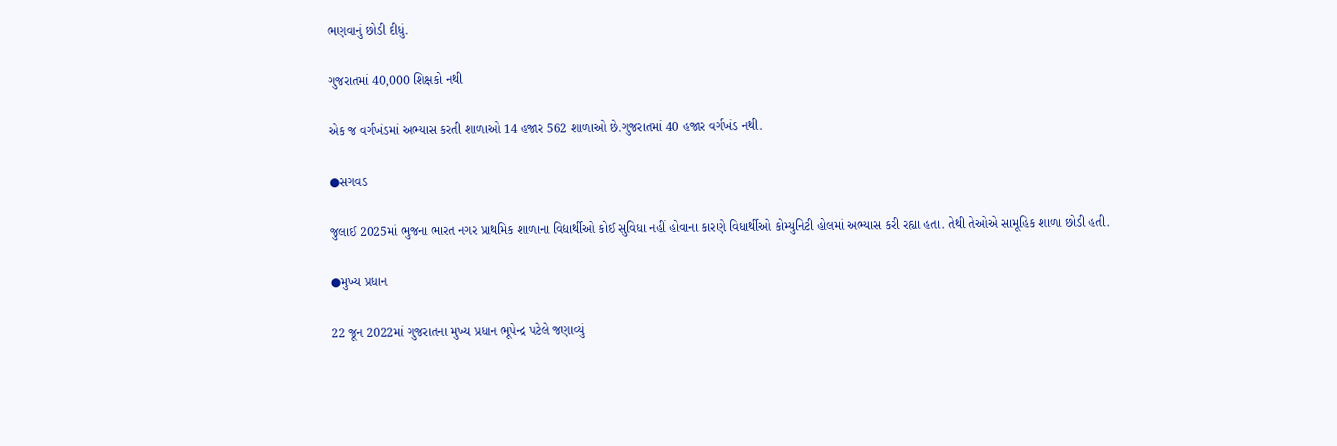ભણવાનું છોડી દીધું.

ગુજરાતમાં 40,000 શિક્ષકો નથી

એક જ વર્ગખંડમાં અભ્યાસ કરતી શાળાઓ 14 હજાર 562 શાળાઓ છે.ગુજરાતમાં 40 હજાર વર્ગખંડ નથી.

●સગવડ

જુલાઈ 2025માં ભુજના ભારત નગર પ્રાથમિક શાળાના વિદ્યાર્થીઓ કોઈ સુવિધા નહીં હોવાના કારણે વિધાર્થીઓ કોમ્યુનિટી હોલમાં અભ્યાસ કરી રહ્યા હતા. તેથી તેઓએ સામૂહિક શાળા છોડી હતી.

●મુખ્ય પ્રધાન

22 જૂન 2022માં ગુજરાતના મુખ્ય પ્રધાન ભૂપેન્દ્ર પટેલે જણાવ્યું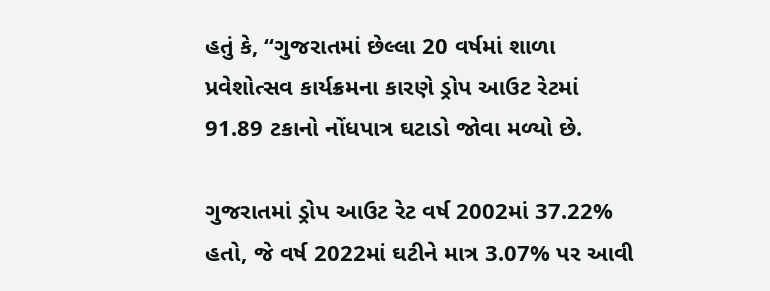હતું કે, “ગુજરાતમાં છેલ્લા 20 વર્ષમાં શાળા પ્રવેશોત્સવ કાર્યક્રમના કારણે ડ્રોપ આઉટ રેટમાં 91.89 ટકાનો નોંધપાત્ર ઘટાડો જોવા મળ્યો છે.

ગુજરાતમાં ડ્રોપ આઉટ રેટ વર્ષ 2002માં 37.22% હતો, જે વર્ષ 2022માં ઘટીને માત્ર 3.07% પર આવી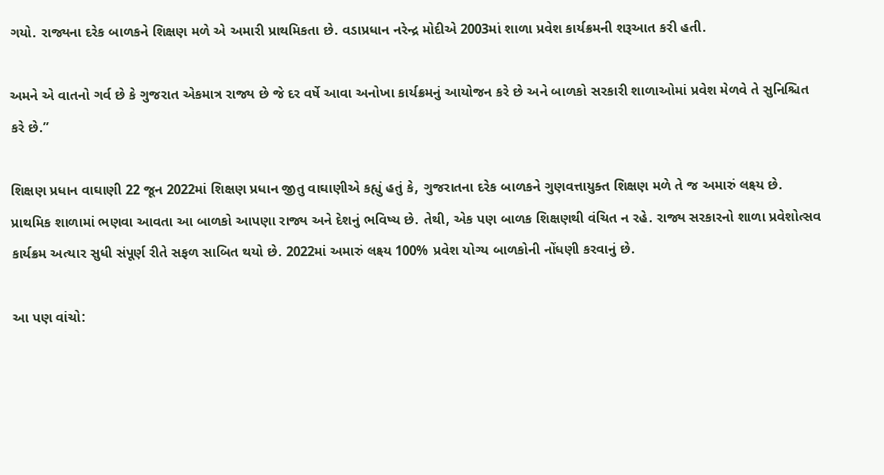ગયો. રાજ્યના દરેક બાળકને શિક્ષણ મળે એ અમારી પ્રાથમિકતા છે. વડાપ્રધાન નરેન્દ્ર મોદીએ 2003માં શાળા પ્રવેશ કાર્યક્રમની શરૂઆત કરી હતી.

અમને એ વાતનો ગર્વ છે કે ગુજરાત એકમાત્ર રાજ્ય છે જે દર વર્ષે આવા અનોખા કાર્યક્રમનું આયોજન કરે છે અને બાળકો સરકારી શાળાઓમાં પ્રવેશ મેળવે તે સુનિશ્ચિત કરે છે.”

શિક્ષણ પ્રધાન વાઘાણી 22 જૂન 2022માં શિક્ષણ પ્રધાન જીતુ વાઘાણીએ કહ્યું હતું કે, ગુજરાતના દરેક બાળકને ગુણવત્તાયુક્ત શિક્ષણ મળે તે જ અમારું લક્ષ્ય છે. પ્રાથમિક શાળામાં ભણવા આવતા આ બાળકો આપણા રાજ્ય અને દેશનું ભવિષ્ય છે. તેથી, એક પણ બાળક શિક્ષણથી વંચિત ન રહે. રાજ્ય સરકારનો શાળા પ્રવેશોત્સવ કાર્યક્રમ અત્યાર સુધી સંપૂર્ણ રીતે સફળ સાબિત થયો છે. 2022માં અમારું લક્ષ્ય 100% પ્રવેશ યોગ્ય બાળકોની નોંધણી કરવાનું છે.

આ પણ વાંચો: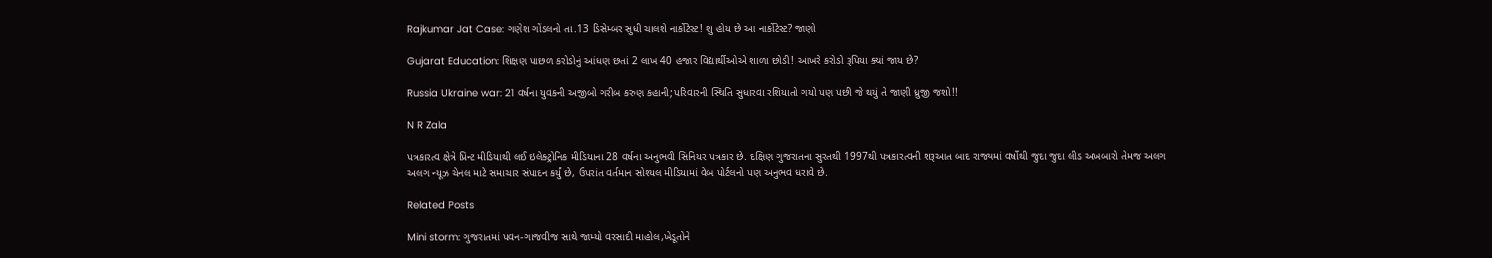Rajkumar Jat Case: ગણેશ ગોંડલનો તા.13 ડિસેમ્બર સુધી ચાલશે નાર્કોટેસ્ટ! શુ હોય છે આ નાર્કોટેસ્ટ? જાણો

Gujarat Education: શિક્ષણ પાછળ કરોડોનું આંધણ છતાં 2 લાખ 40 હજાર વિદ્યાર્થીઓએ શાળા છોડી! આખરે કરોડો રૂપિયા ક્યાં જાય છે?

Russia Ukraine war: 21 વર્ષના યુવકની અજીબો ગરીબ કરુણ કહાની;પરિવારની સ્થિતિ સુધારવા રશિયાતો ગયો પણ પછી જે થયું તે જાણી ધ્રુજી જશો!!

N R Zala

પત્રકારત્વ ક્ષેત્રે પ્રિન્ટ મીડિયાથી લઈ ઇલેક્ટ્રોનિક મીડિયાના 28 વર્ષના અનુભવી સિનિયર પત્રકાર છે. દક્ષિણ ગુજરાતના સુરતથી 1997થી પત્રકારત્વની શરૂઆત બાદ રાજ્યમાં વર્ષોથી જુદા જુદા લીડ અખબારો તેમજ અલગ અલગ ન્યૂઝ ચેનલ માટે સમાચાર સંપાદન કર્યું છે, ઉપરાંત વર્તમાન સોશ્યલ મીડિયામાં વેબ પોર્ટલનો પણ અનુભવ ધરાવે છે.

Related Posts

Mini storm: ગુજરાતમાં પવન-ગાજવીજ સાથે જામ્યો વરસાદી માહોલ,ખેડૂતોને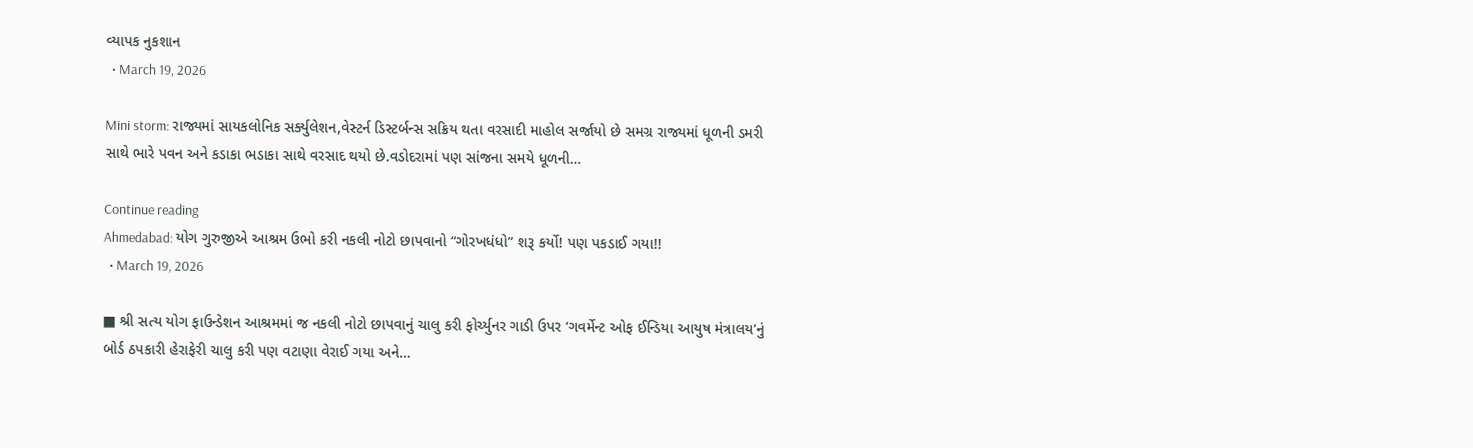વ્યાપક નુકશાન
  • March 19, 2026

Mini storm: રાજ્યમાં સાયકલોનિક સર્ક્યુલેશન,વેસ્ટર્ન ડિસ્ટર્બન્સ સક્રિય થતા વરસાદી માહોલ સર્જાયો છે સમગ્ર રાજ્યમાં ધૂળની ડમરી સાથે ભારે પવન અને કડાકા ભડાકા સાથે વરસાદ થયો છે.વડોદરામાં પણ સાંજના સમયે ધૂળની…

Continue reading
Ahmedabad: યોગ ગુરુજીએ આશ્રમ ઉભો કરી નકલી નોટો છાપવાનો “ગોરખધંધો” શરૂ કર્યો! પણ પકડાઈ ગયા!!
  • March 19, 2026

■ શ્રી સત્ય યોગ ફાઉન્ડેશન આશ્રમમાં જ નકલી નોટો છાપવાનું ચાલુ કરી ફોર્ચ્યુનર ગાડી ઉપર ‘ગવર્મેન્ટ ઓફ ઈન્ડિયા આયુષ મંત્રાલય’નું બોર્ડ ઠપકારી હેરાફેરી ચાલુ કરી પણ વટાણા વેરાઈ ગયા અને…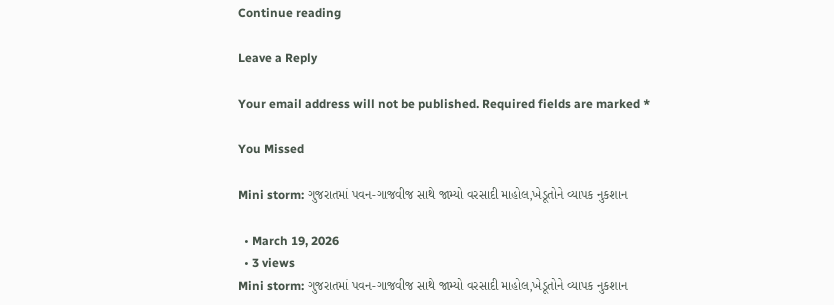Continue reading

Leave a Reply

Your email address will not be published. Required fields are marked *

You Missed

Mini storm: ગુજરાતમાં પવન-ગાજવીજ સાથે જામ્યો વરસાદી માહોલ,ખેડૂતોને વ્યાપક નુકશાન

  • March 19, 2026
  • 3 views
Mini storm: ગુજરાતમાં પવન-ગાજવીજ સાથે જામ્યો વરસાદી માહોલ,ખેડૂતોને વ્યાપક નુકશાન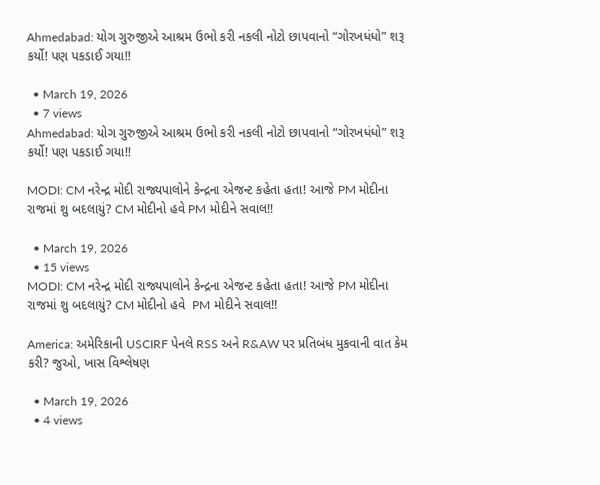Ahmedabad: યોગ ગુરુજીએ આશ્રમ ઉભો કરી નકલી નોટો છાપવાનો “ગોરખધંધો” શરૂ કર્યો! પણ પકડાઈ ગયા!!

  • March 19, 2026
  • 7 views
Ahmedabad: યોગ ગુરુજીએ આશ્રમ ઉભો કરી નકલી નોટો છાપવાનો “ગોરખધંધો” શરૂ કર્યો! પણ પકડાઈ ગયા!!

MODI: CM નરેન્દ્ર મોદી રાજ્યપાલોને કેન્દ્રના એજન્ટ કહેતા હતા! આજે PM મોદીના રાજમાં શુ બદલાયું? CM મોદીનો હવે PM મોદીને સવાલ!!

  • March 19, 2026
  • 15 views
MODI: CM નરેન્દ્ર મોદી રાજ્યપાલોને કેન્દ્રના એજન્ટ કહેતા હતા! આજે PM મોદીના રાજમાં શુ બદલાયું? CM મોદીનો હવે  PM મોદીને સવાલ!!

America: અમેરિકાની USCIRF પેનલે RSS અને R&AW પર પ્રતિબંધ મુકવાની વાત કેમ કરી? જુઓ, ખાસ વિશ્લેષણ

  • March 19, 2026
  • 4 views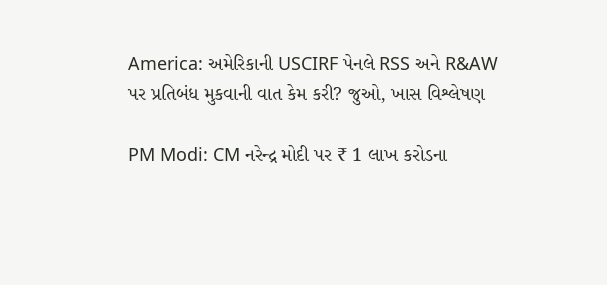America: અમેરિકાની USCIRF પેનલે RSS અને R&AW પર પ્રતિબંધ મુકવાની વાત કેમ કરી? જુઓ, ખાસ વિશ્લેષણ

PM Modi: CM નરેન્દ્ર મોદી પર ₹ 1 લાખ કરોડના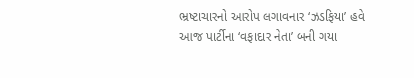ભ્રષ્ટાચારનો આરોપ લગાવનાર ‘ઝડફિયા’ હવે આજ પાર્ટીના ‘વફાદાર નેતા’ બની ગયા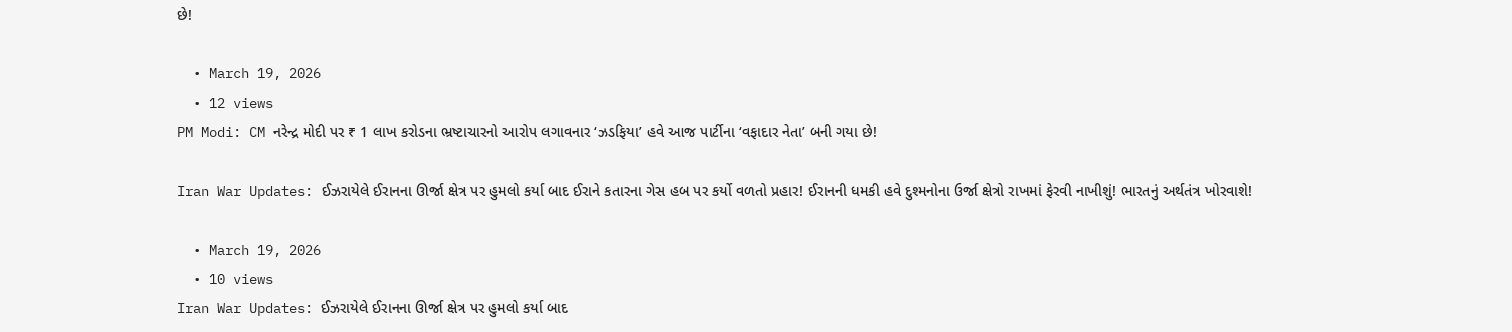છે!

  • March 19, 2026
  • 12 views
PM Modi: CM નરેન્દ્ર મોદી પર ₹ 1 લાખ કરોડના ભ્રષ્ટાચારનો આરોપ લગાવનાર ‘ઝડફિયા’ હવે આજ પાર્ટીના ‘વફાદાર નેતા’ બની ગયા છે!

Iran War Updates: ઈઝરાયેલે ઈરાનના ઊર્જા ક્ષેત્ર પર હુમલો કર્યા બાદ ઈરાને કતારના ગેસ હબ પર કર્યો વળતો પ્રહાર! ઈરાનની ધમકી હવે દુશ્મનોના ઉર્જા ક્ષેત્રો રાખમાં ફેરવી નાખીશું! ભારતનું અર્થતંત્ર ખોરવાશે!

  • March 19, 2026
  • 10 views
Iran War Updates: ઈઝરાયેલે ઈરાનના ઊર્જા ક્ષેત્ર પર હુમલો કર્યા બાદ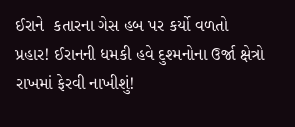ઈરાને  કતારના ગેસ હબ પર કર્યો વળતો પ્રહાર! ઈરાનની ધમકી હવે દુશ્મનોના ઉર્જા ક્ષેત્રો રાખમાં ફેરવી નાખીશું!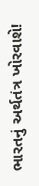ભારતનું અર્થતંત્ર ખોરવાશે!